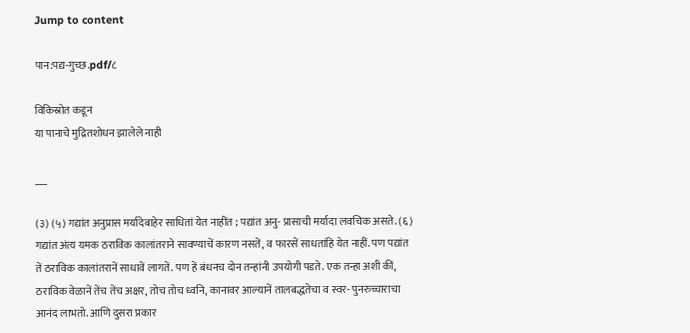Jump to content

पान:पद्य-गुच्छ.pdf/८

विकिस्रोत कडून
या पानाचे मुद्रितशोधन झालेले नाही

___

(३) (५) गद्यांत अनुप्रास मर्यादेबाहेर साधितां येत नाहींत ; पद्यांत अनु- प्रासाची मर्यादा लवचिक असते. (६) गद्यांत अंत्य यमक ठराविक कालांतराने सावण्याचें कारण नसतें, व फारसें साधतांहि येत नाहीं. पण पद्यांत तें ठराविक कालांतरानें साधावें लागतें. पण हें बंधनच दोन तन्हांनी उपयोगी पडते. एक तन्हा अशी कीं, ठराविक वेळानें तेंच तेंच अक्षर, तोच तोच ध्वनि, कानावर आल्यानें तालबद्धतेचा व स्वर- पुनरुच्चाराचा आनंद लाभतो. आणि दुसरा प्रकार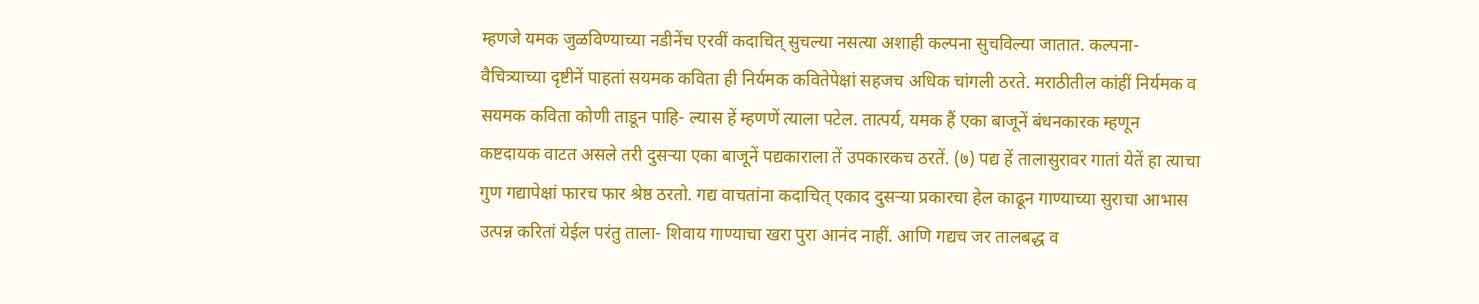म्हणजे यमक जुळविण्याच्या नडीनेंच एरवीं कदाचित् सुचल्या नसत्या अशाही कल्पना सुचविल्या जातात. कल्पना- वैचित्र्याच्या दृष्टीनें पाहतां सयमक कविता ही निर्यमक कवितेपेक्षां सहजच अधिक चांगली ठरते. मराठीतील कांहीं निर्यमक व सयमक कविता कोणी ताडून पाहि- ल्यास हें म्हणणें त्याला पटेल. तात्पर्य, यमक हैं एका बाजूनें बंधनकारक म्हणून कष्टदायक वाटत असले तरी दुसऱ्या एका बाजूनें पद्यकाराला तें उपकारकच ठरतें. (७) पद्य हें तालासुरावर गातां येतें हा त्याचा गुण गद्यापेक्षां फारच फार श्रेष्ठ ठरतो. गद्य वाचतांना कदाचित् एकाद दुसऱ्या प्रकारचा हेल काढून गाण्याच्या सुराचा आभास उत्पन्न करितां येईल परंतु ताला- शिवाय गाण्याचा खरा पुरा आनंद नाहीं. आणि गद्यच जर तालबद्ध व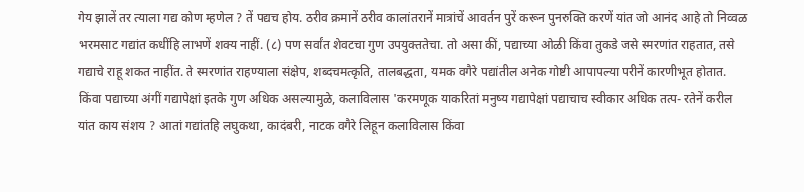गेय झालें तर त्याला गद्य कोण म्हणेल ? तें पद्यच होय. ठरीव क्रमानें ठरीव कालांतरानें मात्रांचें आवर्तन पुरें करून पुनरुक्ति करणें यांत जो आनंद आहे तो निव्वळ भरमसाट गद्यांत कधींहि लाभणें शक्य नाहीं. (८) पण सर्वांत शेवटचा गुण उपयुक्ततेचा. तो असा कीं, पद्याच्या ओळी किंवा तुकडे जसे स्मरणांत राहतात, तसे गद्याचे राहू शकत नाहींत. ते स्मरणांत राहण्याला संक्षेप, शब्दचमत्कृति, तालबद्धता, यमक वगैरे पद्यांतील अनेक गोष्टी आपापल्या परीनें कारणीभूत होतात. किंवा पद्याच्या अंगीं गद्यापेक्षां इतके गुण अधिक असल्यामुळे, कलाविलास 'करमणूक याकरितां मनुष्य गद्यापेक्षां पद्याचाच स्वीकार अधिक तत्प- रतेनें करील यांत काय संशय ? आतां गद्यांतहि लघुकथा, कादंबरी, नाटक वगैरे लिहून कलाविलास किंवा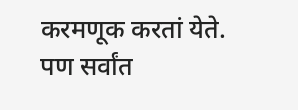करमणूक करतां येते. पण सर्वांत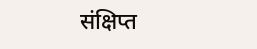संक्षिप्त